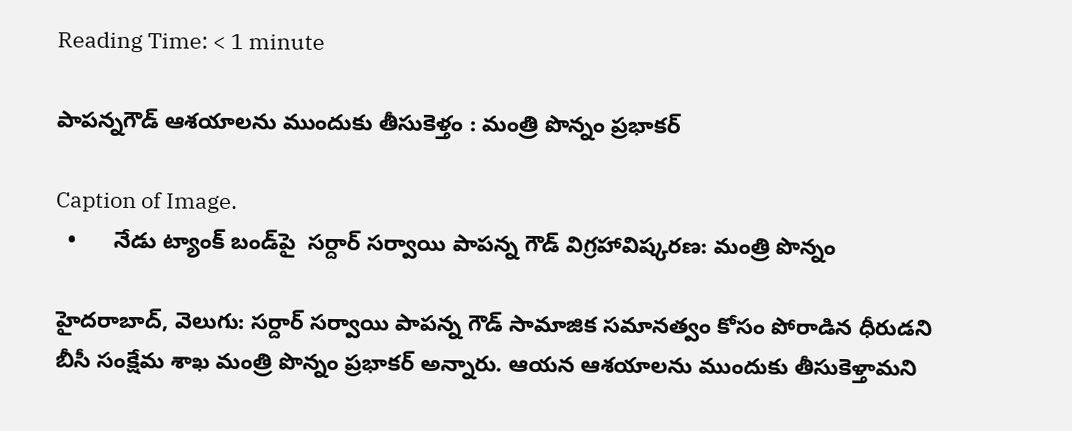Reading Time: < 1 minute

పాపన్నగౌడ్ ఆశయాలను ముందుకు తీసుకెళ్తం : మంత్రి పొన్నం ప్రభాకర్

Caption of Image.
  •      నేడు ట్యాంక్ బండ్‌‌‌‌పై  సర్దార్ సర్వాయి పాపన్న గౌడ్ విగ్రహావిష్కరణ: మంత్రి పొన్నం

హైదరాబాద్, వెలుగు: సర్దార్ సర్వాయి పాపన్న గౌడ్ సామాజిక సమానత్వం కోసం పోరాడిన ధీరుడని బీసీ సంక్షేమ శాఖ మంత్రి పొన్నం ప్రభాకర్ అన్నారు. ఆయన ఆశయాలను ముందుకు తీసుకెళ్తామని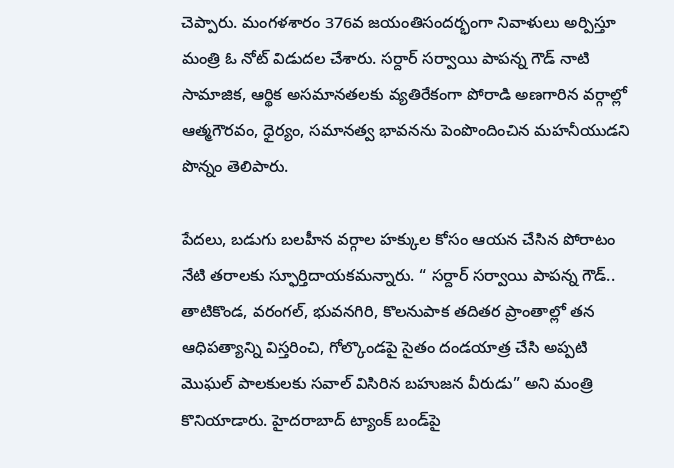చెప్పారు. మంగళశారం 376వ జయంతిసందర్భంగా నివాళులు అర్పిస్తూ మంత్రి ఓ నోట్ విడుదల చేశారు. సర్దార్ సర్వాయి పాపన్న గౌడ్ నాటి సామాజిక, ఆర్థిక అసమానతలకు వ్యతిరేకంగా పోరాడి అణగారిన వర్గాల్లో ఆత్మగౌరవం, ధైర్యం, సమానత్వ భావనను పెంపొందించిన మహనీయుడని పొన్నం తెలిపారు.

పేదలు, బడుగు బలహీన వర్గాల హక్కుల కోసం ఆయన చేసిన పోరాటం నేటి తరాలకు స్ఫూర్తిదాయకమన్నారు. “ సర్దార్ సర్వాయి పాపన్న గౌడ్.. తాటికొండ, వరంగల్, భువనగిరి, కొలనుపాక తదితర ప్రాంతాల్లో తన ఆధిపత్యాన్ని విస్తరించి, గోల్కొండపై సైతం దండయాత్ర చేసి అప్పటి మొఘల్ పాలకులకు సవాల్ విసిరిన బహుజన వీరుడు” అని మంత్రి కొనియాడారు. హైదరాబాద్ ట్యాంక్ బండ్‌‌‌‌పై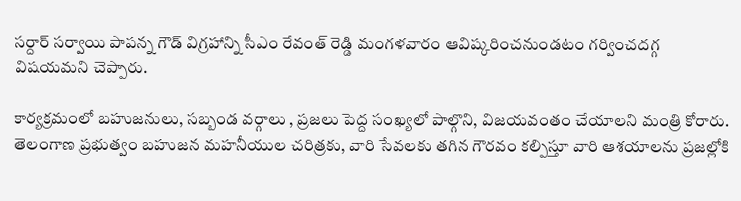సర్దార్ సర్వాయి పాపన్న గౌడ్ విగ్రహాన్ని సీఎం రేవంత్ రెడ్డి మంగళవారం ఆవిష్కరించనుండటం గర్వించదగ్గ విషయమని చెప్పారు.

కార్యక్రమంలో బహుజనులు, సబ్బండ వర్గాలు , ప్రజలు పెద్ద సంఖ్యలో పాల్గొని, విజయవంతం చేయాలని మంత్రి కోరారు.  తెలంగాణ ప్రభుత్వం బహుజన మహనీయుల చరిత్రకు, వారి సేవలకు తగిన గౌరవం కల్పిస్తూ వారి ఆశయాలను ప్రజల్లోకి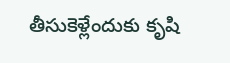తీసుకెళ్లేందుకు కృషి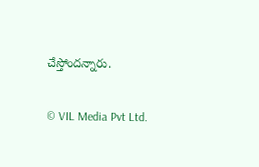చేస్తోందన్నారు.

© VIL Media Pvt Ltd.